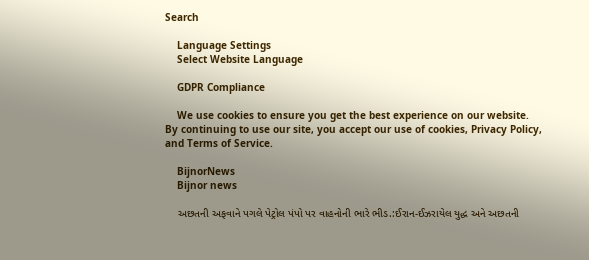Search

    Language Settings
    Select Website Language

    GDPR Compliance

    We use cookies to ensure you get the best experience on our website. By continuing to use our site, you accept our use of cookies, Privacy Policy, and Terms of Service.

    BijnorNews
    Bijnor news

    અછતની અફવાને પગલે પેટ્રોલ પંપો પર વાહનોની ભારે ભીડ.:ઈરાન-ઈઝરાયેલ યુદ્ધ અને અછતની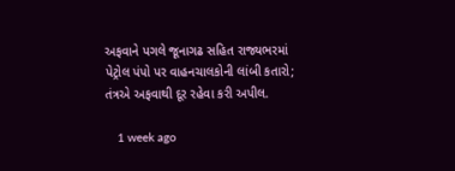અફવાને પગલે જૂનાગઢ સહિત રાજ્યભરમાં પેટ્રોલ પંપો પર વાહનચાલકોની લાંબી કતારો; તંત્રએ અફવાથી દૂર રહેવા કરી અપીલ.

    1 week ago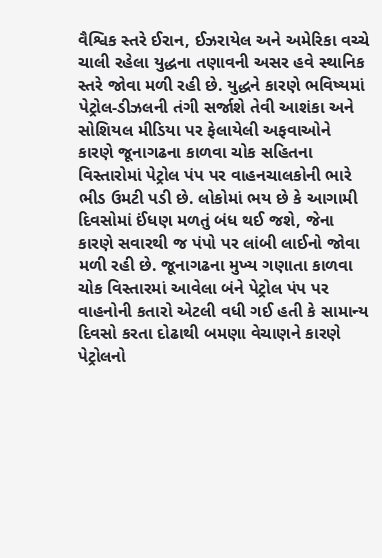વૈશ્વિક સ્તરે ઈરાન, ઈઝરાયેલ અને અમેરિકા વચ્ચે ચાલી રહેલા યુદ્ધના તણાવની અસર હવે સ્થાનિક સ્તરે જોવા મળી રહી છે. યુદ્ધને કારણે ભવિષ્યમાં પેટ્રોલ-ડીઝલની તંગી સર્જાશે તેવી આશંકા અને સોશિયલ મીડિયા પર ફેલાયેલી અફવાઓને કારણે જૂનાગઢના કાળવા ચોક સહિતના વિસ્તારોમાં પેટ્રોલ પંપ પર વાહનચાલકોની ભારે ભીડ ઉમટી પડી છે. લોકોમાં ભય છે કે આગામી દિવસોમાં ઈંધણ મળતું બંધ થઈ જશે, જેના કારણે સવારથી જ પંપો પર લાંબી લાઈનો જોવા મળી રહી છે. જૂનાગઢના મુખ્ય ગણાતા કાળવા ચોક વિસ્તારમાં આવેલા બંને પેટ્રોલ પંપ પર વાહનોની કતારો એટલી વધી ગઈ હતી કે સામાન્ય દિવસો કરતા દોઢાથી બમણા વેચાણને કારણે પેટ્રોલનો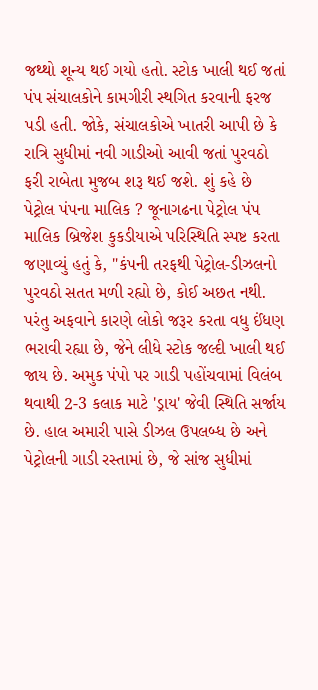જથ્થો શૂન્ય થઈ ગયો હતો. સ્ટોક ખાલી થઈ જતાં પંપ સંચાલકોને કામગીરી સ્થગિત કરવાની ફરજ પડી હતી. જોકે, સંચાલકોએ ખાતરી આપી છે કે રાત્રિ સુધીમાં નવી ગાડીઓ આવી જતાં પુરવઠો ફરી રાબેતા મુજબ શરૂ થઈ જશે. શું કહે છે પેટ્રોલ પંપના માલિક ? જૂનાગઢના પેટ્રોલ પંપ માલિક બ્રિજેશ કુકડીયાએ પરિસ્થિતિ સ્પષ્ટ કરતા જણાવ્યું હતું કે, "કંપની તરફથી પેટ્રોલ-ડીઝલનો પુરવઠો સતત મળી રહ્યો છે, કોઈ અછત નથી. પરંતુ અફવાને કારણે લોકો જરૂર કરતા વધુ ઈંધણ ભરાવી રહ્યા છે, જેને લીધે સ્ટોક જલ્દી ખાલી થઈ જાય છે. અમુક પંપો પર ગાડી પહોંચવામાં વિલંબ થવાથી 2-3 કલાક માટે 'ડ્રાય' જેવી સ્થિતિ સર્જાય છે. હાલ અમારી પાસે ડીઝલ ઉપલબ્ધ છે અને પેટ્રોલની ગાડી રસ્તામાં છે, જે સાંજ સુધીમાં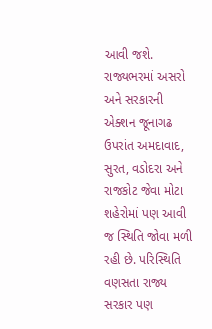આવી જશે. રાજ્યભરમાં અસરો અને સરકારની એક્શન જૂનાગઢ ઉપરાંત અમદાવાદ, સુરત, વડોદરા અને રાજકોટ જેવા મોટા શહેરોમાં પણ આવી જ સ્થિતિ જોવા મળી રહી છે. પરિસ્થિતિ વણસતા રાજ્ય સરકાર પણ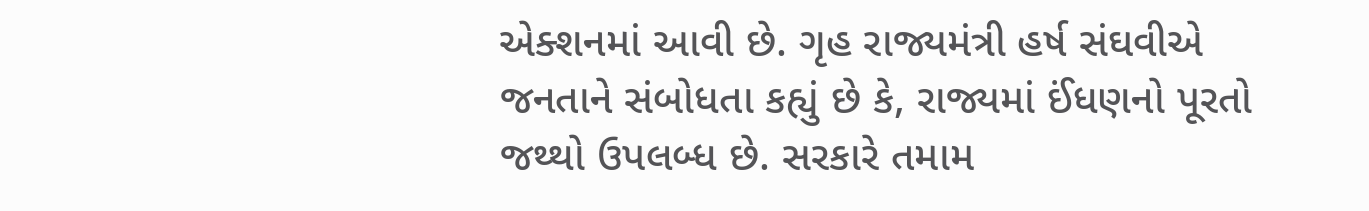એક્શનમાં આવી છે. ગૃહ રાજ્યમંત્રી હર્ષ સંઘવીએ જનતાને સંબોધતા કહ્યું છે કે, રાજ્યમાં ઈંધણનો પૂરતો જથ્થો ઉપલબ્ધ છે. સરકારે તમામ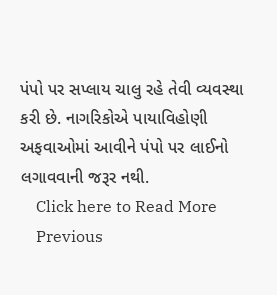પંપો પર સપ્લાય ચાલુ રહે તેવી વ્યવસ્થા કરી છે. નાગરિકોએ પાયાવિહોણી અફવાઓમાં આવીને પંપો પર લાઈનો લગાવવાની જરૂર નથી.
    Click here to Read More
    Previous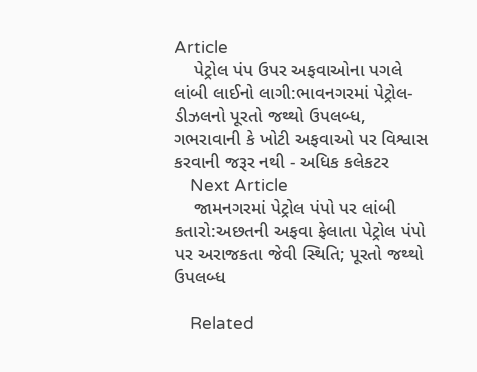Article
    પેટ્રોલ પંપ ઉપર અફવાઓના પગલે લાંબી લાઈનો લાગી:ભાવનગરમાં પેટ્રોલ-ડીઝલનો પૂરતો જથ્થો ઉપલબ્ધ, ગભરાવાની કે ખોટી અફવાઓ પર વિશ્વાસ કરવાની જરૂર નથી - અધિક કલેકટર
    Next Article
    જામનગરમાં પેટ્રોલ પંપો પર લાંબી કતારો:અછતની અફવા ફેલાતા પેટ્રોલ પંપો પર અરાજકતા જેવી સ્થિતિ; પૂરતો જથ્થો ઉપલબ્ધ

    Related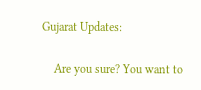Gujarat Updates:

    Are you sure? You want to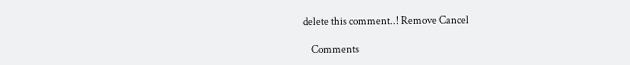delete this comment..! Remove Cancel

    Comments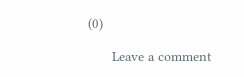(0)

      Leave a comment